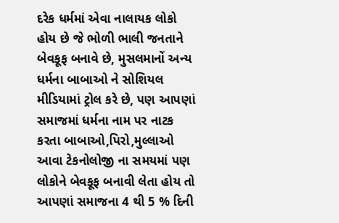દરેક ધર્મમાં એવા નાલાયક લોકો હોય છે જે ભોળી ભાલી જનતાને બેવકૂફ બનાવે છે, મુસલમાનોં અન્ય ધર્મના બાબાઓ ને સોશિયલ મીડિયામાં ટ્રોલ કરે છે, પણ આપણાં સમાજમાં ધર્મના નામ પર નાટક કરતા બાબાઓ,પિરો,મુલ્લાઓ આવા ટેકનોલોજી ના સમયમાં પણ લોકોને બેવકૂફ બનાવી લેતા હોય તો આપણાં સમાજના 4 થી 5 % દિની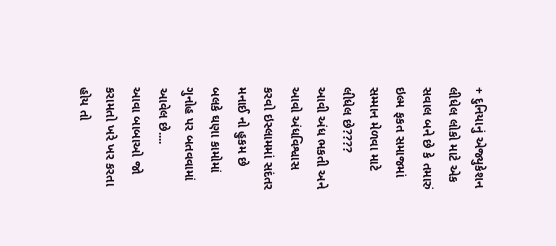+ દુનિયાનું એજ્યુકેશન લીધેલ લોકો માટે એક સવાલ બને છે કે તમારું ઇલ્મ ફકત સમાજમાં સમ્માન મેળવા માટે લીધેલ છે????
આવી અંધ ભકતી અને આવો અંધવિશ્વાસ કરવો ઇસ્લામમાં સદંતર મનાઈ નો હુકમ છે બલકે ઘણા કામોમાં ગુનોહ પર બતવવામાં આવેલ છે....
આવા બાબાઓ જો કરામતો ખરે ખર કરતા હોય તો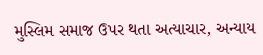મુસ્લિમ સમાજ ઉપર થતા અત્યાચાર, અન્યાય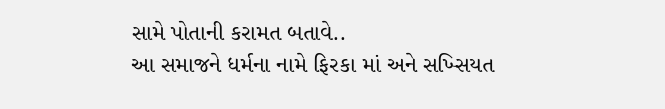સામે પોતાની કરામત બતાવે..
આ સમાજને ધર્મના નામે ફિરકા માં અને સખ્સિયત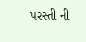પરસ્તી ની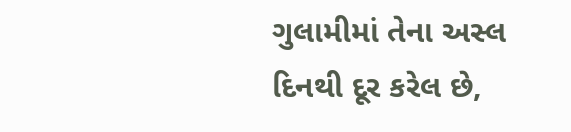ગુલામીમાં તેના અસ્લ દિનથી દૂર કરેલ છે,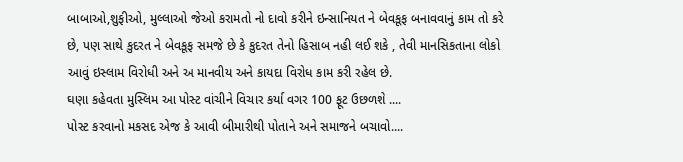બાબાઓ,શુફીઓ, મુલ્લાઓ જેઓ કરામતો નો દાવો કરીને ઇન્સાનિયત ને બેવકૂફ બનાવવાનું કામ તો કરે છે, પણ સાથે કુદરત ને બેવકૂફ સમજે છે કે કુદરત તેનો હિસાબ નહી લઈ શકે , તેવી માનસિકતાના લોકો આવું ઇસ્લામ વિરોધી અને અ માનવીય અને કાયદા વિરોધ કામ કરી રહેલ છે.
ઘણા કહેવતા મુસ્લિમ આ પોસ્ટ વાંચીને વિચાર કર્યા વગર 100 ફૂટ ઉછળશે ....
પોસ્ટ કરવાનો મકસદ એજ કે આવી બીમારીથી પોતાને અને સમાજને બચાવો....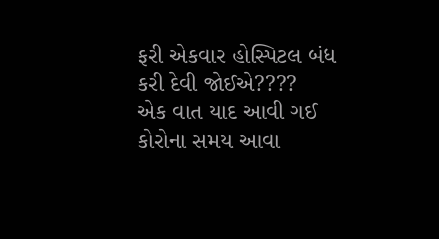ફરી એકવાર હોસ્પિટલ બંધ કરી દેવી જોઈએ????
એક વાત યાદ આવી ગઈ કોરોના સમય આવા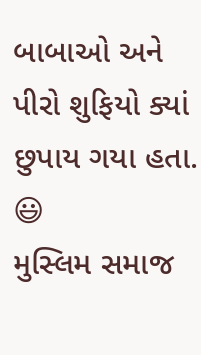બાબાઓ અને પીરો શુફિયો ક્યાં છુપાય ગયા હતા. 😃
મુસ્લિમ સમાજ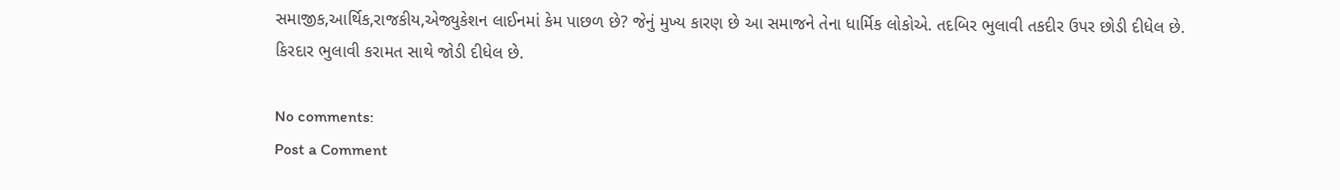સમાજીક,આર્થિક,રાજકીય,એજ્યુકેશન લાઈનમાં કેમ પાછળ છે? જેનું મુખ્ય કારણ છે આ સમાજને તેના ધાર્મિક લોકોએ. તદબિર ભુલાવી તકદીર ઉપર છોડી દીધેલ છે.
કિરદાર ભુલાવી કરામત સાથે જોડી દીધેલ છે.

No comments:
Post a Comment